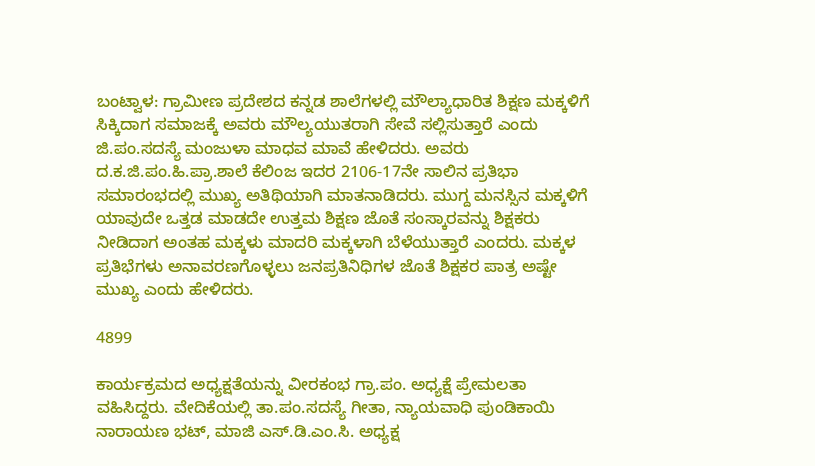ಬಂಟ್ವಾಳ: ಗ್ರಾಮೀಣ ಪ್ರದೇಶದ ಕನ್ನಡ ಶಾಲೆಗಳಲ್ಲಿ ಮೌಲ್ಯಾಧಾರಿತ ಶಿಕ್ಷಣ ಮಕ್ಕಳಿಗೆ ಸಿಕ್ಕಿದಾಗ ಸಮಾಜಕ್ಕೆ ಅವರು ಮೌಲ್ಯಯುತರಾಗಿ ಸೇವೆ ಸಲ್ಲಿಸುತ್ತಾರೆ ಎಂದು ಜಿ.ಪಂ.ಸದಸ್ಯೆ ಮಂಜುಳಾ ಮಾಧವ ಮಾವೆ ಹೇಳಿದರು. ಅವರು ದ.ಕ.ಜಿ.ಪಂ.ಹಿ.ಪ್ರಾ.ಶಾಲೆ ಕೆಲಿಂಜ ಇದರ 2106-17ನೇ ಸಾಲಿನ ಪ್ರತಿಭಾ ಸಮಾರಂಭದಲ್ಲಿ ಮುಖ್ಯ ಅತಿಥಿಯಾಗಿ ಮಾತನಾಡಿದರು. ಮುಗ್ದ ಮನಸ್ಸಿನ ಮಕ್ಕಳಿಗೆ ಯಾವುದೇ ಒತ್ತಡ ಮಾಡದೇ ಉತ್ತಮ ಶಿಕ್ಷಣ ಜೊತೆ ಸಂಸ್ಕಾರವನ್ನು ಶಿಕ್ಷಕರು ನೀಡಿದಾಗ ಅಂತಹ ಮಕ್ಕಳು ಮಾದರಿ ಮಕ್ಕಳಾಗಿ ಬೆಳೆಯುತ್ತಾರೆ ಎಂದರು. ಮಕ್ಕಳ ಪ್ರತಿಭೆಗಳು ಅನಾವರಣಗೊಳ್ಳಲು ಜನಪ್ರತಿನಿಧಿಗಳ ಜೊತೆ ಶಿಕ್ಷಕರ ಪಾತ್ರ ಅಷ್ಟೇ ಮುಖ್ಯ ಎಂದು ಹೇಳಿದರು.

4899

ಕಾರ್ಯಕ್ರಮದ ಅಧ್ಯಕ್ಷತೆಯನ್ನು ವೀರಕಂಭ ಗ್ರಾ.ಪಂ. ಅಧ್ಯಕ್ಷೆ ಪ್ರೇಮಲತಾ ವಹಿಸಿದ್ದರು. ವೇದಿಕೆಯಲ್ಲಿ ತಾ.ಪಂ.ಸದಸ್ಯೆ ಗೀತಾ, ನ್ಯಾಯವಾಧಿ ಪುಂಡಿಕಾಯಿ ನಾರಾಯಣ ಭಟ್, ಮಾಜಿ ಎಸ್.ಡಿ.ಎಂ.ಸಿ. ಅಧ್ಯಕ್ಷ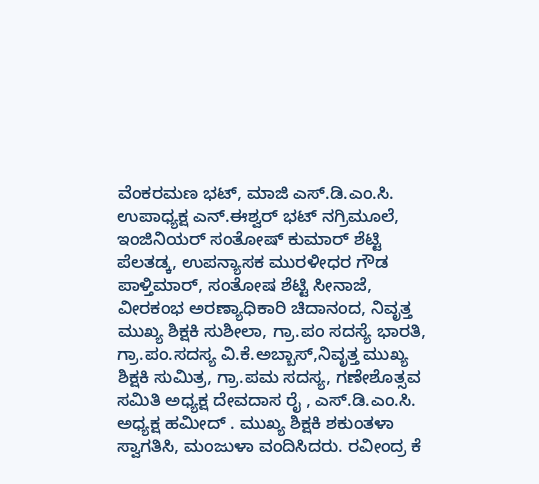ವೆಂಕರಮಣ ಭಟ್, ಮಾಜಿ ಎಸ್.ಡಿ.ಎಂ.ಸಿ. ಉಪಾಧ್ಯಕ್ಷ ಎನ್.ಈಶ್ವರ್ ಭಟ್ ನಗ್ರಿಮೂಲೆ, ಇಂಜಿನಿಯರ್ ಸಂತೋಷ್ ಕುಮಾರ್ ಶೆಟ್ಟಿ ಪೆಲತಡ್ಕ, ಉಪನ್ಯಾಸಕ ಮುರಳೀಧರ ಗೌಡ ಪಾಳ್ತಿಮಾರ್, ಸಂತೋಷ ಶೆಟ್ಟಿ ಸೀನಾಜೆ, ವೀರಕಂಭ ಅರಣ್ಯಾಧಿಕಾರಿ ಚಿದಾನಂದ, ನಿವೃತ್ತ ಮುಖ್ಯ ಶಿಕ್ಷಕಿ ಸುಶೀಲಾ, ಗ್ರಾ.ಪಂ ಸದಸ್ಯೆ ಭಾರತಿ, ಗ್ರಾ.ಪಂ.ಸದಸ್ಯ ವಿ.ಕೆ.ಅಬ್ಬಾಸ್,ನಿವೃತ್ತ ಮುಖ್ಯ ಶಿಕ್ಷಕಿ ಸುಮಿತ್ರ, ಗ್ರಾ.ಪಮ ಸದಸ್ಯ, ಗಣೇಶೊತ್ಸವ ಸಮಿತಿ ಅಧ್ಯಕ್ಷ ದೇವದಾಸ ರೈ , ಎಸ್.ಡಿ.ಎಂ.ಸಿ. ಅಧ್ಯಕ್ಷ ಹಮೀದ್ . ಮುಖ್ಯ ಶಿಕ್ಷಕಿ ಶಕುಂತಳಾ ಸ್ವಾಗತಿಸಿ, ಮಂಜುಳಾ ವಂದಿಸಿದರು. ರವೀಂದ್ರ ಕೆ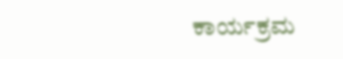ಕಾರ್ಯಕ್ರಮ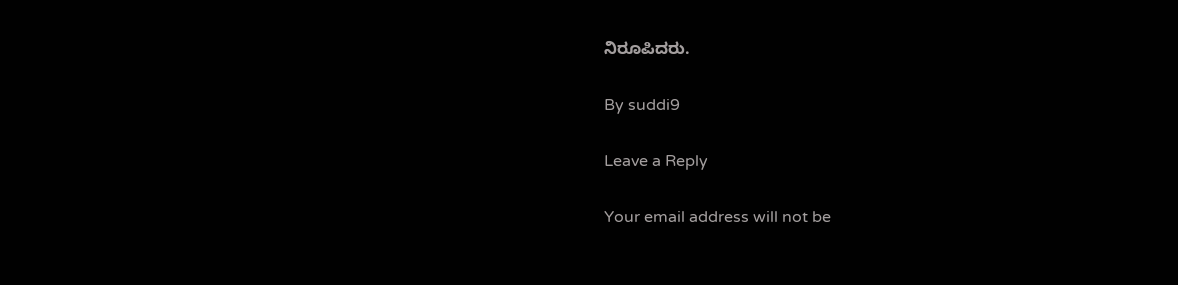ನಿರೂಪಿದರು.

By suddi9

Leave a Reply

Your email address will not be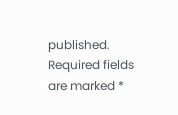published. Required fields are marked *